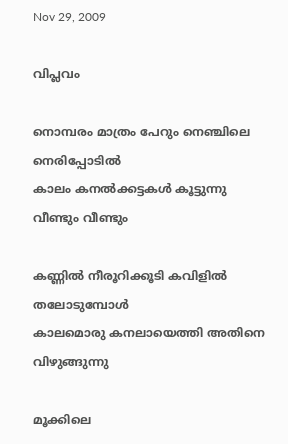Nov 29, 2009

വിപ്ലവം

നൊമ്പരം മാത്രം പേറും നെഞ്ചിലെ നെരിപ്പോടില്‍
കാലം കനല്‍ക്കട്ടകള്‍ കൂട്ടുന്നു വീണ്ടും വീണ്ടും

കണ്ണില്‍ നീരൂറിക്കൂടി കവിളില്‍ തലോടുമ്പോള്‍
കാലമൊരു കനലായെത്തി അതിനെ വിഴുങ്ങുന്നു

മൂക്കിലെ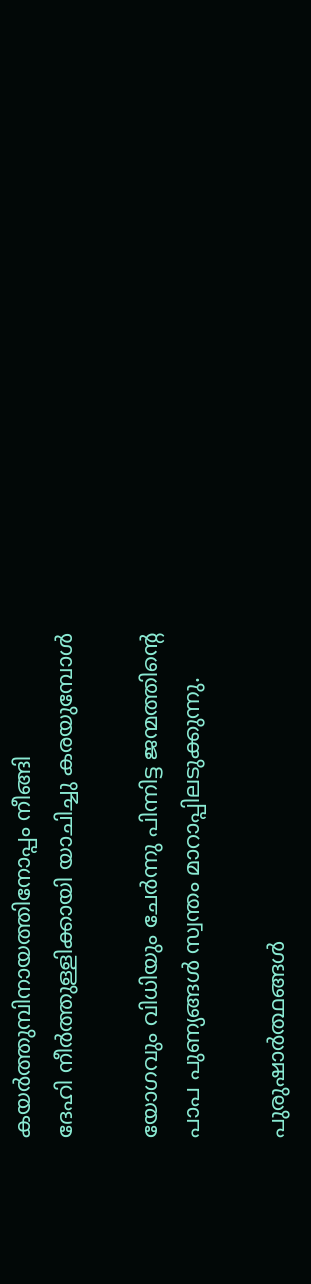കയര്‍ത്തുമ്പിനായത്തിനോപ്പം നീങ്ങി
ദേഹി നീര്‍ത്തുള്ളിക്കായി യാചിച്ചു കരയുമ്പോള്‍

യോഗവും വിധിയും ചേര്‍ന്നു പിന്നിട്ട ജന്മത്തിന്റെ
പാപ പുണ്യങ്ങള്‍ സ്വന്തം മാറാപ്പിലടുക്കുന്നു.

പുരുഷാര്‍ത്ഥങ്ങള്‍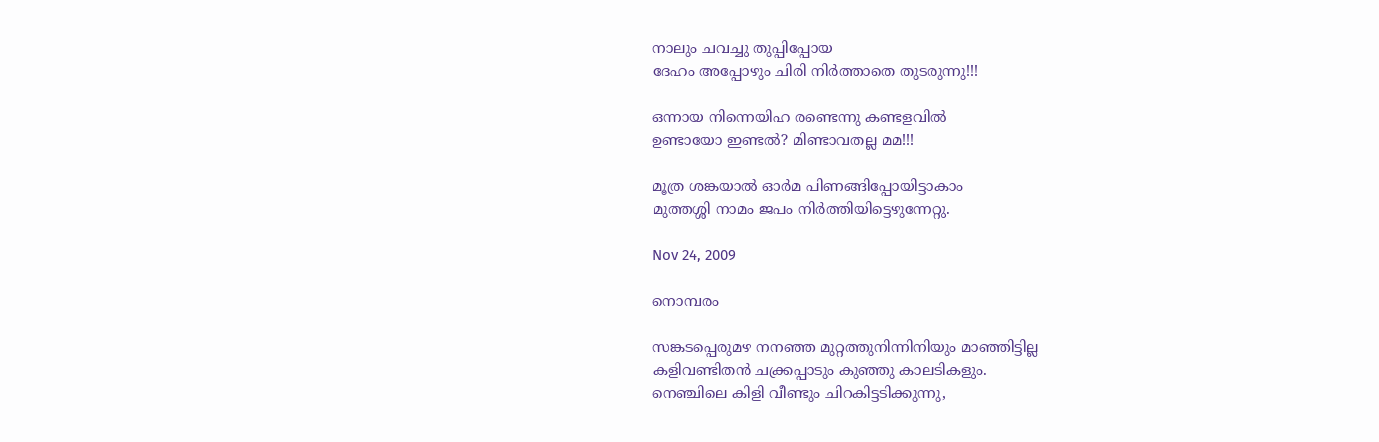നാലും ചവച്ചു തുപ്പിപ്പോയ
ദേഹം അപ്പോഴും ചിരി നിര്‍ത്താതെ തുടരുന്നു!!!

ഒന്നായ നിന്നെയിഹ രണ്ടെന്നു കണ്ടളവില്‍
ഉണ്ടായോ ഇണ്ടല്‍? മിണ്ടാവതല്ല മമ!!!

മൂത്ര ശങ്കയാല്‍ ഓര്‍മ പിണങ്ങിപ്പോയിട്ടാകാം
മുത്തശ്ശി നാമം ജപം നിര്‍ത്തിയിട്ടെഴുന്നേറ്റു.

Nov 24, 2009

നൊമ്പരം

സങ്കടപ്പെരുമഴ നനഞ്ഞ മുറ്റത്തുനിന്നിനിയും മാഞ്ഞിട്ടില്ല
കളിവണ്ടിതന്‍ ചക്ക്രപ്പാടും കുഞ്ഞു കാലടികളും.
നെഞ്ചിലെ കിളി വീണ്ടും ചിറകിട്ടടിക്കുന്നു,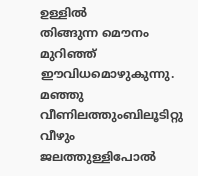ഉള്ളില്‍
തിങ്ങുന്ന മൌനം മുറിഞ്ഞ് ഈവിധമൊഴുകുന്നു.
മഞ്ഞു വീണിലത്തുംബിലൂടിറ്റു വീഴും ജലത്തുള്ളിപോല്‍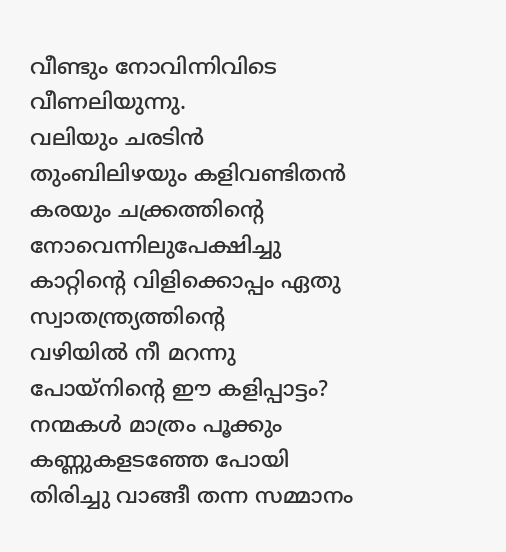വീണ്ടും നോവിന്നിവിടെ വീണലിയുന്നു.
വലിയും ചരടിന്‍ തുംബിലിഴയും കളിവണ്ടിതന്‍
കരയും ചക്ക്രത്തിന്റെ നോവെന്നിലുപേക്ഷിച്ചു
കാറ്റിന്റെ വിളിക്കൊപ്പം ഏതു സ്വാതന്ത്ര്യത്തിന്റെ
വഴിയില്‍ നീ മറന്നു പോയ്നിന്റെ ഈ കളിപ്പാട്ടം?
നന്മകള്‍ മാത്രം പൂക്കും കണ്ണുകളടഞ്ഞേ പോയി
തിരിച്ചു വാങ്ങീ തന്ന സമ്മാനം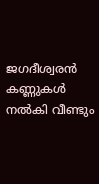ജഗദീശ്വരന്‍
കണ്ണുകള്‍ നല്‍കി വീണ്ടും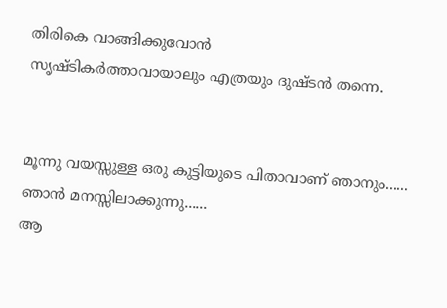തിരികെ വാങ്ങിക്കുവോന്‍
സൃഷ്ടികര്‍ത്താവായാലും എത്രയും ദുഷ്ടന്‍ തന്നെ.


മൂന്നു വയസ്സുള്ള ഒരു കുട്ടിയുടെ പിതാവാണ് ഞാനും......
ഞാന്‍ മനസ്സിലാക്കുന്നു......
ആ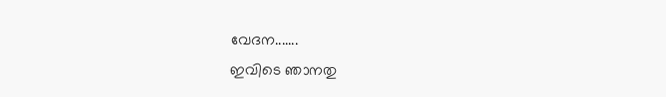വേദന.......
ഇവിടെ ഞാനതു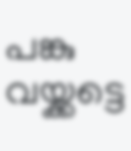പങ്കു വയ്ക്കട്ടെ